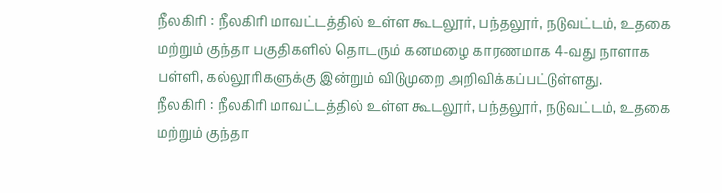நீலகிரி : நீலகிரி மாவட்டத்தில் உள்ள கூடலூர், பந்தலூர், நடுவட்டம், உதகை மற்றும் குந்தா பகுதிகளில் தொடரும் கனமழை காரணமாக 4-வது நாளாக பள்ளி, கல்லூரிகளுக்கு இன்றும் விடுமுறை அறிவிக்கப்பட்டுள்ளது.
நீலகிரி : நீலகிரி மாவட்டத்தில் உள்ள கூடலூர், பந்தலூர், நடுவட்டம், உதகை மற்றும் குந்தா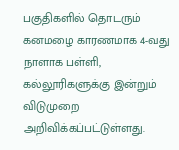பகுதிகளில் தொடரும் கனமழை காரணமாக 4-வது நாளாக பள்ளி, கல்லூரிகளுக்கு இன்றும் விடுமுறை அறிவிக்கப்பட்டுள்ளது.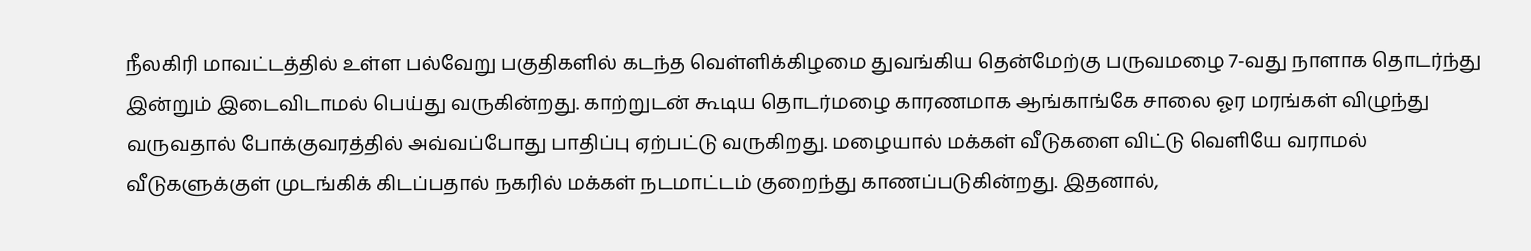நீலகிரி மாவட்டத்தில் உள்ள பல்வேறு பகுதிகளில் கடந்த வெள்ளிக்கிழமை துவங்கிய தென்மேற்கு பருவமழை 7-வது நாளாக தொடர்ந்து இன்றும் இடைவிடாமல் பெய்து வருகின்றது. காற்றுடன் கூடிய தொடர்மழை காரணமாக ஆங்காங்கே சாலை ஓர மரங்கள் விழுந்து வருவதால் போக்குவரத்தில் அவ்வப்போது பாதிப்பு ஏற்பட்டு வருகிறது. மழையால் மக்கள் வீடுகளை விட்டு வெளியே வராமல் வீடுகளுக்குள் முடங்கிக் கிடப்பதால் நகரில் மக்கள் நடமாட்டம் குறைந்து காணப்படுகின்றது. இதனால்,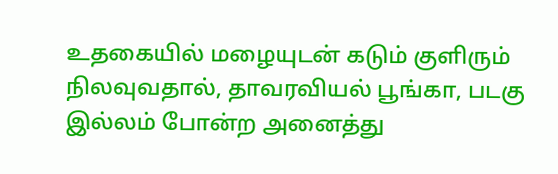உதகையில் மழையுடன் கடும் குளிரும் நிலவுவதால், தாவரவியல் பூங்கா, படகு இல்லம் போன்ற அனைத்து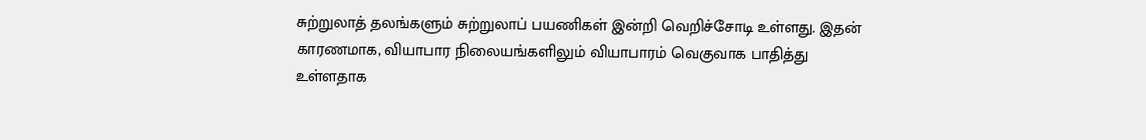சுற்றுலாத் தலங்களும் சுற்றுலாப் பயணிகள் இன்றி வெறிச்சோடி உள்ளது. இதன் காரணமாக, வியாபார நிலையங்களிலும் வியாபாரம் வெகுவாக பாதித்து உள்ளதாக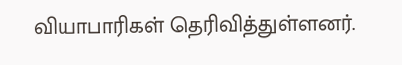வியாபாரிகள் தெரிவித்துள்ளனர்.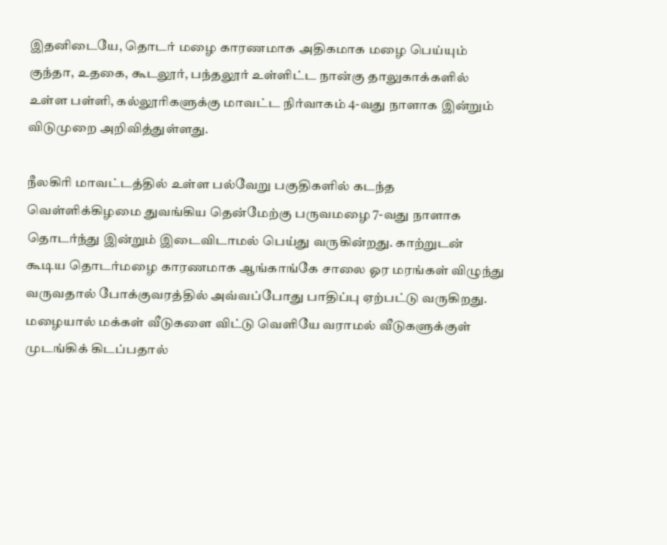இதனிடையே, தொடர் மழை காரணமாக அதிகமாக மழை பெய்யும் குந்தா, உதகை, கூடலூர், பந்தலூர் உள்ளிட்ட நான்கு தாலுகாக்களில் உள்ள பள்ளி, கல்லூரிகளுக்கு மாவட்ட நிர்வாகம் 4-வது நாளாக இன்றும் விடுமுறை அறிவித்துள்ளது.

நீலகிரி மாவட்டத்தில் உள்ள பல்வேறு பகுதிகளில் கடந்த வெள்ளிக்கிழமை துவங்கிய தென்மேற்கு பருவமழை 7-வது நாளாக தொடர்ந்து இன்றும் இடைவிடாமல் பெய்து வருகின்றது. காற்றுடன் கூடிய தொடர்மழை காரணமாக ஆங்காங்கே சாலை ஓர மரங்கள் விழுந்து வருவதால் போக்குவரத்தில் அவ்வப்போது பாதிப்பு ஏற்பட்டு வருகிறது. மழையால் மக்கள் வீடுகளை விட்டு வெளியே வராமல் வீடுகளுக்குள் முடங்கிக் கிடப்பதால்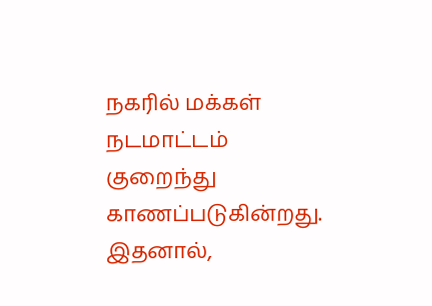நகரில் மக்கள் நடமாட்டம் குறைந்து காணப்படுகின்றது. இதனால்,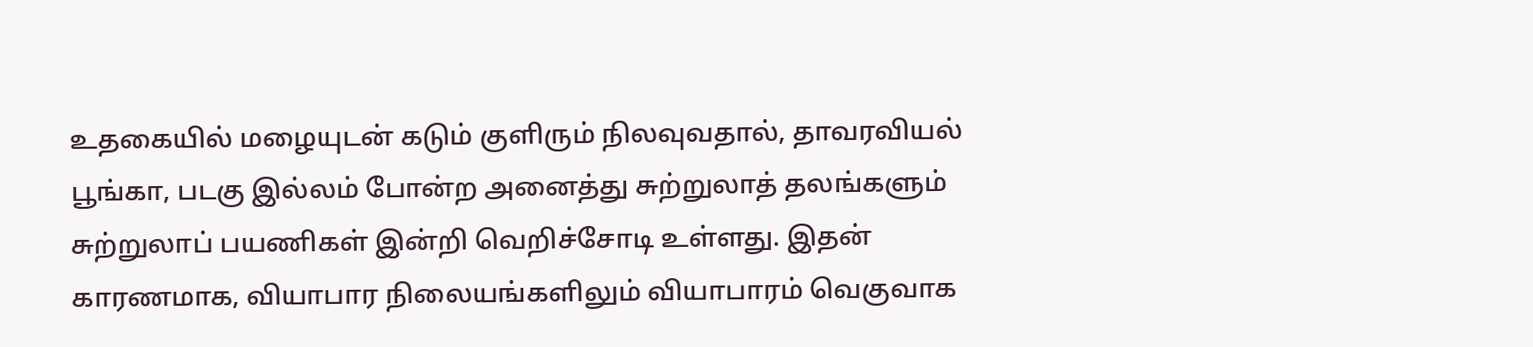உதகையில் மழையுடன் கடும் குளிரும் நிலவுவதால், தாவரவியல் பூங்கா, படகு இல்லம் போன்ற அனைத்து சுற்றுலாத் தலங்களும் சுற்றுலாப் பயணிகள் இன்றி வெறிச்சோடி உள்ளது. இதன் காரணமாக, வியாபார நிலையங்களிலும் வியாபாரம் வெகுவாக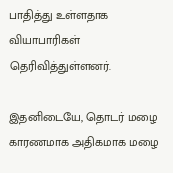பாதித்து உள்ளதாக வியாபாரிகள் தெரிவித்துள்ளனர்.

இதனிடையே, தொடர் மழை காரணமாக அதிகமாக மழை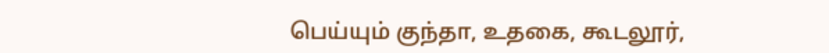பெய்யும் குந்தா, உதகை, கூடலூர்,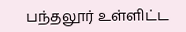பந்தலூர் உள்ளிட்ட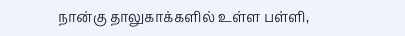நான்கு தாலுகாக்களில் உள்ள பள்ளி,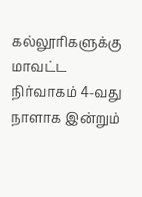கல்லூரிகளுக்கு மாவட்ட நிர்வாகம் 4-வது நாளாக இன்றும்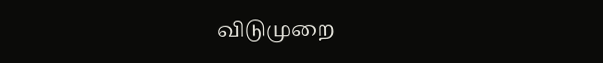விடுமுறை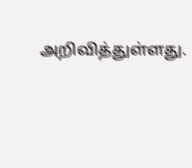அறிவித்துள்ளது.